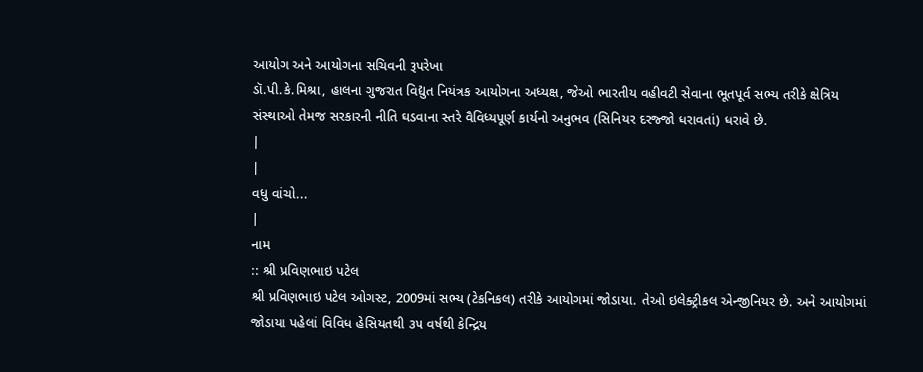આયોગ અને આયોગના સચિવની રૂપરેખા
ડૉ.પી.કે.મિશ્રા, હાલના ગુજરાત વિદ્યુત નિયંત્રક આયોગના અધ્યક્ષ, જેઓ ભારતીય વહીવટી સેવાના ભૂતપૂર્વ સભ્ય તરીકે ક્ષેત્રિય સંસ્થાઓ તેમજ સરકારની નીતિ ઘડવાના સ્તરે વૈવિધ્યપૂર્ણ કાર્યનો અનુભવ (સિનિયર દરજ્જો ધરાવતાં) ધરાવે છે.
|
|
વધુ વાંચો...
|
નામ
:: શ્રી પ્રવિણભાઇ પટેલ
શ્રી પ્રવિણભાઇ પટેલ ઓગસ્ટ, 2009માં સભ્ય (ટેકનિકલ) તરીકે આયોગમાં જોડાયા. તેઓ ઇલેક્ટ્રીકલ એન્જીનિયર છે. અને આયોગમાં જોડાયા પહેલાં વિવિધ હેસિયતથી ૩૫ વર્ષથી કેન્દ્રિય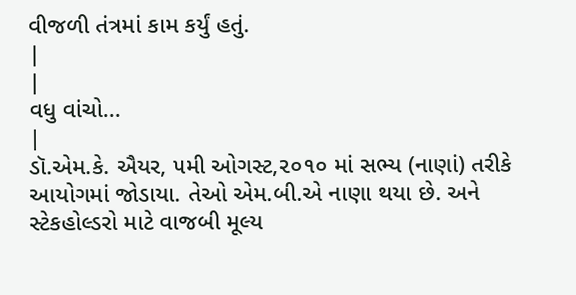વીજળી તંત્રમાં કામ કર્યું હતું.
|
|
વધુ વાંચો...
|
ડૉ.એમ.કે. ઐયર, ૫મી ઓગસ્ટ,૨૦૧૦ માં સભ્ય (નાણાં) તરીકે આયોગમાં જોડાયા. તેઓ એમ.બી.એ નાણા થયા છે. અને સ્ટેકહોલ્ડરો માટે વાજબી મૂલ્ય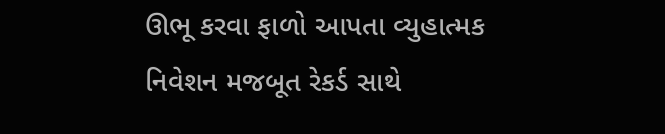ઊભૂ કરવા ફાળો આપતા વ્યુહાત્મક નિવેશન મજબૂત રેકર્ડ સાથે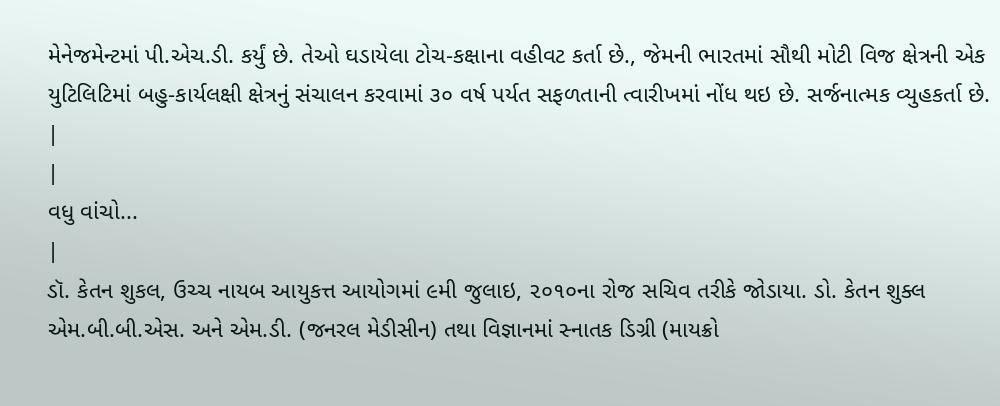મેનેજમેન્ટમાં પી.એચ.ડી. કર્યું છે. તેઓ ઘડાયેલા ટોચ-કક્ષાના વહીવટ કર્તા છે., જેમની ભારતમાં સૌથી મોટી વિજ ક્ષેત્રની એક યુટિલિટિમાં બહુ-કાર્યલક્ષી ક્ષેત્રનું સંચાલન કરવામાં ૩૦ વર્ષ પર્યત સફળતાની ત્વારીખમાં નોંધ થઇ છે. સર્જનાત્મક વ્યુહકર્તા છે.
|
|
વધુ વાંચો...
|
ડૉ. કેતન શુકલ, ઉચ્ચ નાયબ આયુકત્ત આયોગમાં ૯મી જુલાઇ, ૨૦૧૦ના રોજ સચિવ તરીકે જોડાયા. ડો. કેતન શુક્લ એમ.બી.બી.એસ. અને એમ.ડી. (જનરલ મેડીસીન) તથા વિજ્ઞાનમાં સ્નાતક ડિગ્રી (માયક્રો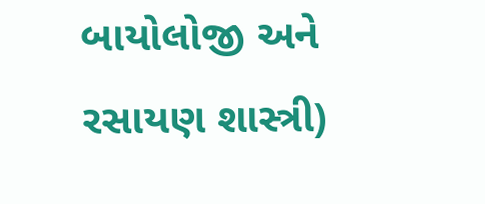બાયોલોજી અને રસાયણ શાસ્ત્રી)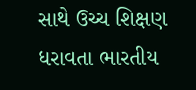સાથે ઉચ્ચ શિક્ષણ ધરાવતા ભારતીય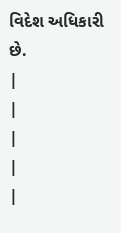વિદેશ અધિકારી છે.
|
|
|
|
|